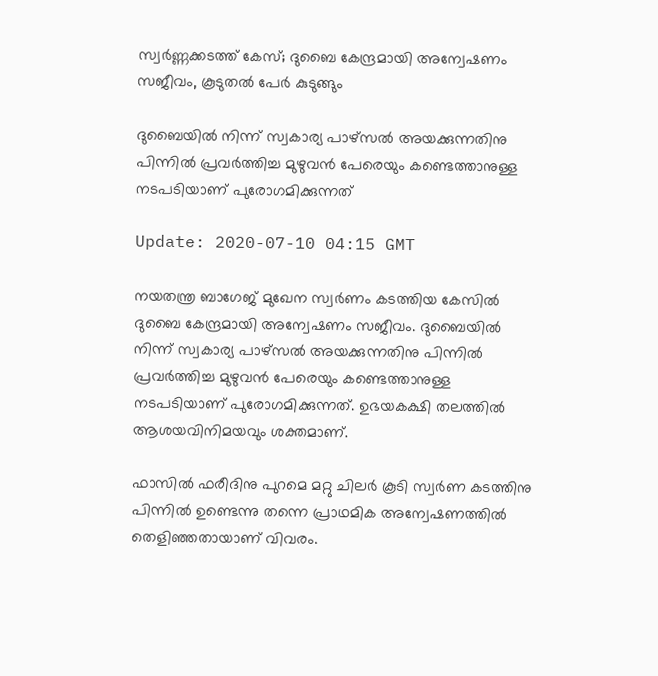സ്വര്‍ണ്ണക്കടത്ത് കേസ്; ദുബൈ കേന്ദ്രമായി അന്വേഷണം സജീവം, കൂടുതല്‍ പേര്‍ കുടുങ്ങും

ദുബൈയിൽ നിന്ന് സ്വകാര്യ പാഴ്സൽ അയക്കുന്നതിനു പിന്നിൽ പ്രവർത്തിച്ച മുഴുവൻ പേരെയും കണ്ടെത്താനുള്ള നടപടിയാണ് പുരോഗമിക്കുന്നത്

Update: 2020-07-10 04:15 GMT

നയതന്ത്ര ബാഗേജ് മുഖേന സ്വർണം കടത്തിയ കേസിൽ ദുബൈ കേന്ദ്രമായി അന്വേഷണം സജീവം. ദുബൈയിൽ നിന്ന് സ്വകാര്യ പാഴ്സൽ അയക്കുന്നതിനു പിന്നിൽ പ്രവർത്തിച്ച മുഴുവൻ പേരെയും കണ്ടെത്താനുള്ള നടപടിയാണ് പുരോഗമിക്കുന്നത്. ഉഭയകക്ഷി തലത്തിൽ ആശയവിനിമയവും ശക്തമാണ്.

ഫാസിൽ ഫരീദിനു പുറമെ മറ്റു ചിലർ കൂടി സ്വർണ കടത്തിനു പിന്നിൽ ഉണ്ടെന്നു തന്നെ പ്രാഥമിക അന്വേഷണത്തിൽ തെളിഞ്ഞതായാണ് വിവരം.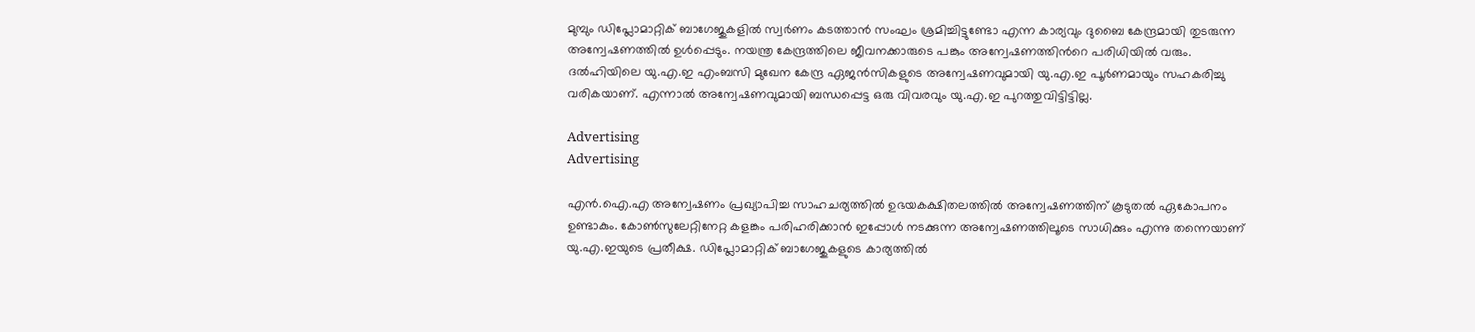മുമ്പും ഡിപ്ലോമാറ്റിക് ബാഗേജുകളിൽ സ്വർണം കടത്താൻ സംഘം ശ്രമിച്ചിട്ടുണ്ടോ എന്ന കാര്യവും ദുബൈ കേന്ദ്രമായി തുടരുന്ന അന്വേഷണത്തിൽ ഉൾപ്പെടും. നയന്ത്ര കേന്ദ്രത്തിലെ ജീവനക്കാരുടെ പങ്കും അന്വേഷണത്തിന്‍റെ പരിധിയിൽ വരും. ദൽഹിയിലെ യു.എ.ഇ എംബസി മുഖേന കേന്ദ്ര ഏജൻസികളുടെ അന്വേഷണവുമായി യു.എ.ഇ പൂർണമായും സഹകരിച്ചു വരികയാണ്. എന്നാൽ അന്വേഷണവുമായി ബന്ധപ്പെട്ട ഒരു വിവരവും യു.എ.ഇ പുറത്തുവിട്ടിട്ടില്ല.

Advertising
Advertising

എൻ.ഐ.എ അന്വേഷണം പ്രഖ്യാപിച്ച സാഹചര്യത്തിൽ ഉഭയകക്ഷിതലത്തിൽ അന്വേഷണത്തിന് കൂടുതൽ ഏകോപനം ഉണ്ടാകും. കോൺസുലേറ്റിനേറ്റ കളങ്കം പരിഹരിക്കാൻ ഇപ്പോൾ നടക്കുന്ന അന്വേഷണത്തിലൂടെ സാധിക്കും എന്നു തന്നെയാണ് യു.എ.ഇയുടെ പ്രതീക്ഷ. ഡിപ്ലോമാറ്റിക് ബാഗേജുകളുടെ കാര്യത്തിൽ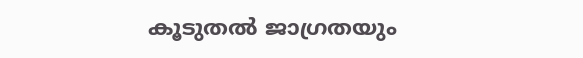കൂടുതൽ ജാഗ്രതയും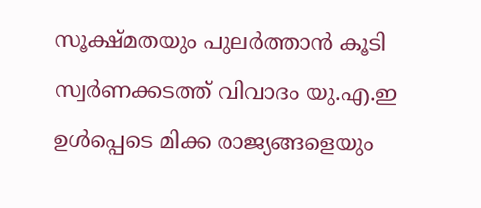സൂക്ഷ്മതയും പുലർത്താൻ കൂടി സ്വർണക്കടത്ത് വിവാദം യു.എ.ഇ ഉൾപ്പെടെ മിക്ക രാജ്യങ്ങളെയും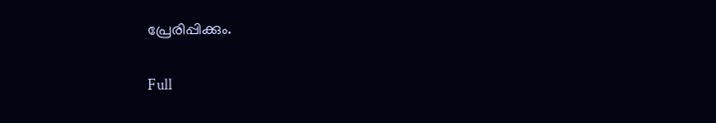പ്രേരിപ്പിക്കും.

Full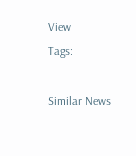View
Tags:

Similar News